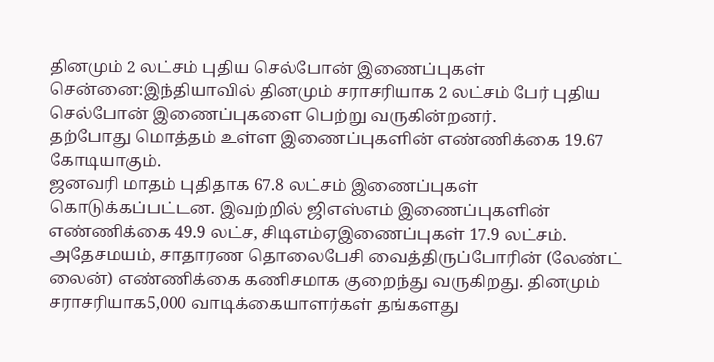தினமும் 2 லட்சம் புதிய செல்போன் இணைப்புகள்
சென்னை:இந்தியாவில் தினமும் சராசரியாக 2 லட்சம் பேர் புதிய செல்போன் இணைப்புகளை பெற்று வருகின்றனர்.
தற்போது மொத்தம் உள்ள இணைப்புகளின் எண்ணிக்கை 19.67 கோடியாகும்.
ஜனவரி மாதம் புதிதாக 67.8 லட்சம் இணைப்புகள் கொடுக்கப்பட்டன. இவற்றில் ஜிஎஸ்எம் இணைப்புகளின் எண்ணிக்கை 49.9 லட்ச, சிடிஎம்ஏஇணைப்புகள் 17.9 லட்சம்.
அதேசமயம், சாதாரண தொலைபேசி வைத்திருப்போரின் (லேண்ட் லைன்) எண்ணிக்கை கணிசமாக குறைந்து வருகிறது. தினமும் சராசரியாக5,000 வாடிக்கையாளர்கள் தங்களது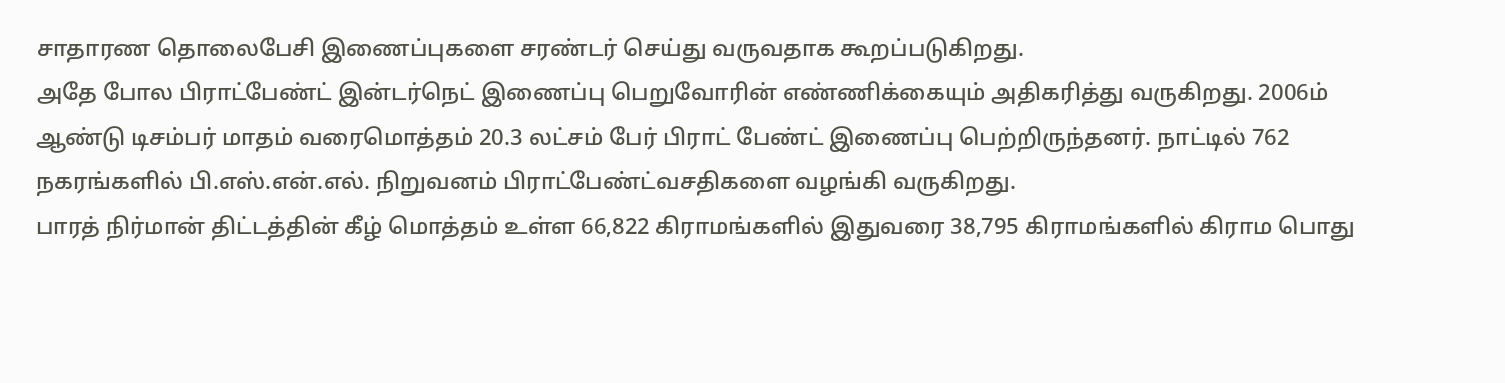சாதாரண தொலைபேசி இணைப்புகளை சரண்டர் செய்து வருவதாக கூறப்படுகிறது.
அதே போல பிராட்பேண்ட் இன்டர்நெட் இணைப்பு பெறுவோரின் எண்ணிக்கையும் அதிகரித்து வருகிறது. 2006ம் ஆண்டு டிசம்பர் மாதம் வரைமொத்தம் 20.3 லட்சம் பேர் பிராட் பேண்ட் இணைப்பு பெற்றிருந்தனர். நாட்டில் 762 நகரங்களில் பி.எஸ்.என்.எல். நிறுவனம் பிராட்பேண்ட்வசதிகளை வழங்கி வருகிறது.
பாரத் நிர்மான் திட்டத்தின் கீழ் மொத்தம் உள்ள 66,822 கிராமங்களில் இதுவரை 38,795 கிராமங்களில் கிராம பொது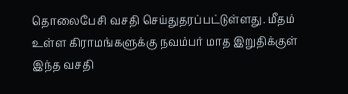தொலைபேசி வசதி செய்துதரப்பட்டுள்ளது. மீதம் உள்ள கிராமங்களுக்கு நவம்பர் மாத இறுதிக்குள் இந்த வசதி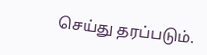செய்து தரப்படும்.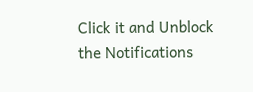Click it and Unblock the Notifications